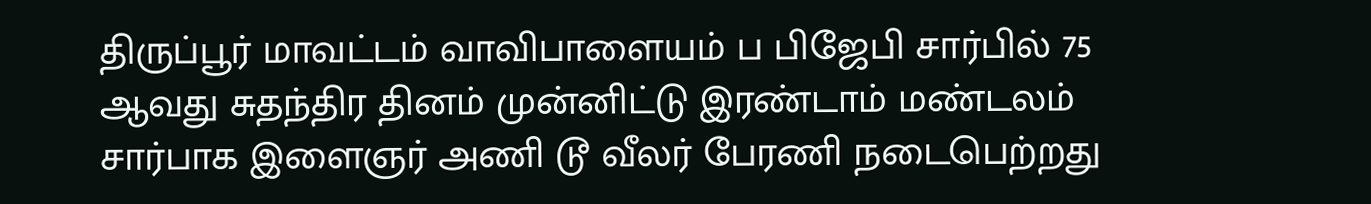திருப்பூர் மாவட்டம் வாவிபாளையம் ப பிஜேபி சார்பில் 75 ஆவது சுதந்திர தினம் முன்னிட்டு இரண்டாம் மண்டலம் சார்பாக இளைஞர் அணி டூ வீலர் பேரணி நடைபெற்றது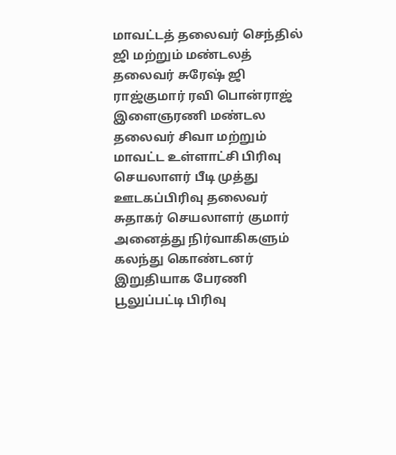மாவட்டத் தலைவர் செந்தில் ஜி மற்றும் மண்டலத் தலைவர் சுரேஷ் ஜி ராஜ்குமார் ரவி பொன்ராஜ் இளைஞரணி மண்டல தலைவர் சிவா மற்றும் மாவட்ட உள்ளாட்சி பிரிவு செயலாளர் பீடி முத்து ஊடகப்பிரிவு தலைவர் சுதாகர் செயலாளர் குமார் அனைத்து நிர்வாகிகளும் கலந்து கொண்டனர் இறுதியாக பேரணி பூலுப்பட்டி பிரிவு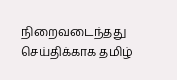நிறைவடைந்தது செய்திக்காக தமிழ்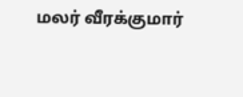மலர் வீரக்குமார்